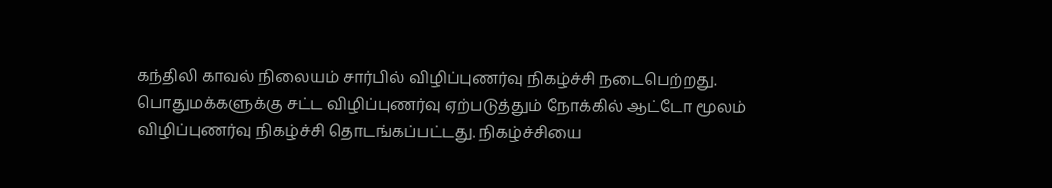கந்திலி காவல் நிலையம் சார்பில் விழிப்புணர்வு நிகழ்ச்சி நடைபெற்றது.
பொதுமக்களுக்கு சட்ட விழிப்புணர்வு ஏற்படுத்தும் நோக்கில் ஆட்டோ மூலம் விழிப்புணர்வு நிகழ்ச்சி தொடங்கப்பட்டது. நிகழ்ச்சியை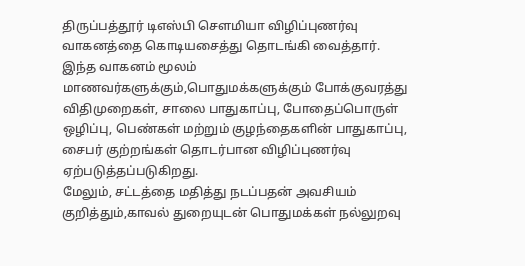திருப்பத்தூர் டிஎஸ்பி சௌமியா விழிப்புணர்வு வாகனத்தை கொடியசைத்து தொடங்கி வைத்தார். இந்த வாகனம் மூலம் மாணவர்களுக்கும்,பொதுமக்களுக்கும் போக்குவரத்து விதிமுறைகள், சாலை பாதுகாப்பு, போதைப்பொருள் ஒழிப்பு, பெண்கள் மற்றும் குழந்தைகளின் பாதுகாப்பு, சைபர் குற்றங்கள் தொடர்பான விழிப்புணர்வு ஏற்படுத்தப்படுகிறது.
மேலும், சட்டத்தை மதித்து நடப்பதன் அவசியம் குறித்தும்,காவல் துறையுடன் பொதுமக்கள் நல்லுறவு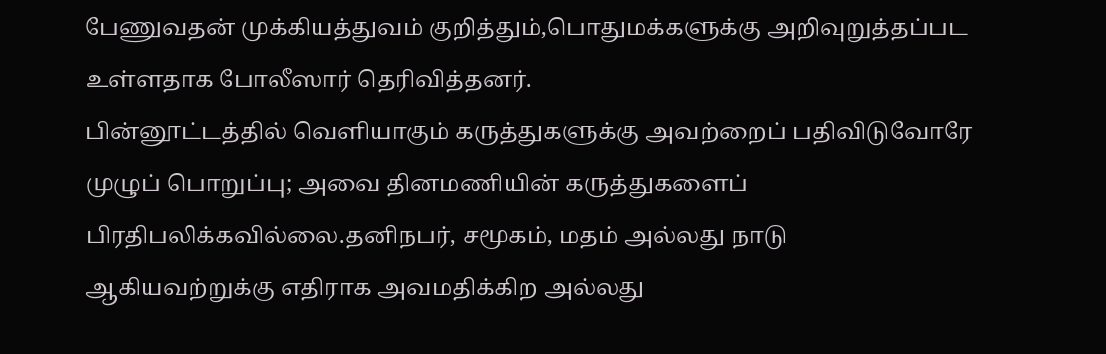பேணுவதன் முக்கியத்துவம் குறித்தும்,பொதுமக்களுக்கு அறிவுறுத்தப்பட உள்ளதாக போலீஸார் தெரிவித்தனர்.
பின்னூட்டத்தில் வெளியாகும் கருத்துகளுக்கு அவற்றைப் பதிவிடுவோரே முழுப் பொறுப்பு; அவை தினமணியின் கருத்துகளைப் பிரதிபலிக்கவில்லை.தனிநபர், சமூகம், மதம் அல்லது நாடு ஆகியவற்றுக்கு எதிராக அவமதிக்கிற அல்லது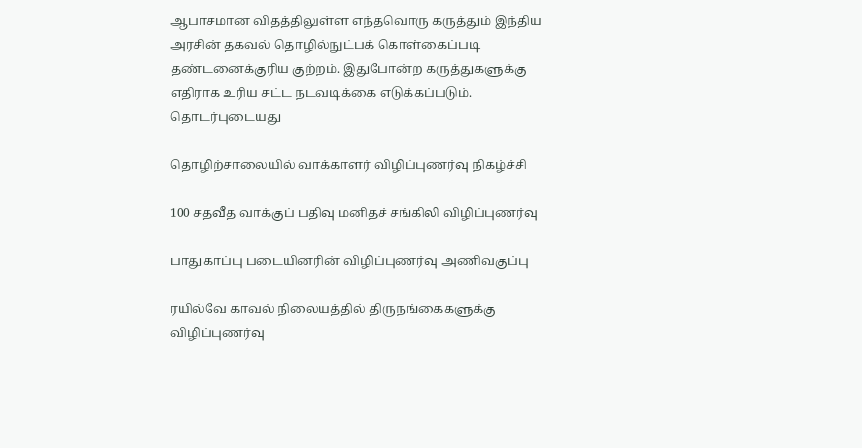ஆபாசமான விதத்திலுள்ள எந்தவொரு கருத்தும் இந்திய அரசின் தகவல் தொழில்நுட்பக் கொள்கைப்படி தண்டனைக்குரிய குற்றம். இதுபோன்ற கருத்துகளுக்கு எதிராக உரிய சட்ட நடவடிக்கை எடுக்கப்படும்.
தொடர்புடையது

தொழிற்சாலையில் வாக்காளர் விழிப்புணர்வு நிகழ்ச்சி

100 சதவீத வாக்குப் பதிவு மனிதச் சங்கிலி விழிப்புணர்வு

பாதுகாப்பு படையினரின் விழிப்புணர்வு அணிவகுப்பு

ரயில்வே காவல் நிலையத்தில் திருநங்கைகளுக்கு விழிப்புணர்வு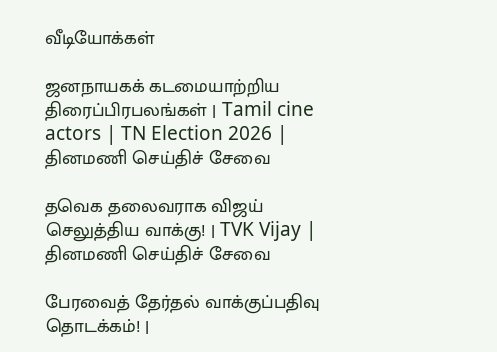வீடியோக்கள்

ஜனநாயகக் கடமையாற்றிய திரைப்பிரபலங்கள் | Tamil cine actors | TN Election 2026 |
தினமணி செய்திச் சேவை

தவெக தலைவராக விஜய் செலுத்திய வாக்கு! | TVK Vijay |
தினமணி செய்திச் சேவை

பேரவைத் தேர்தல் வாக்குப்பதிவு தொடக்கம்! |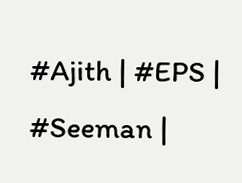#Ajith | #EPS | #Seeman |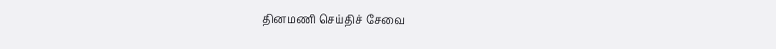தினமணி செய்திச் சேவை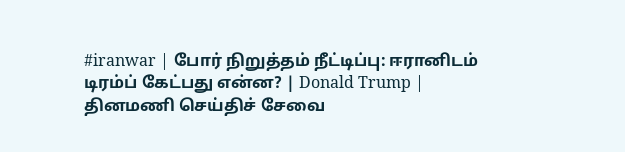#iranwar | போர் நிறுத்தம் நீட்டிப்பு: ஈரானிடம் டிரம்ப் கேட்பது என்ன? | Donald Trump |
தினமணி செய்திச் சேவை